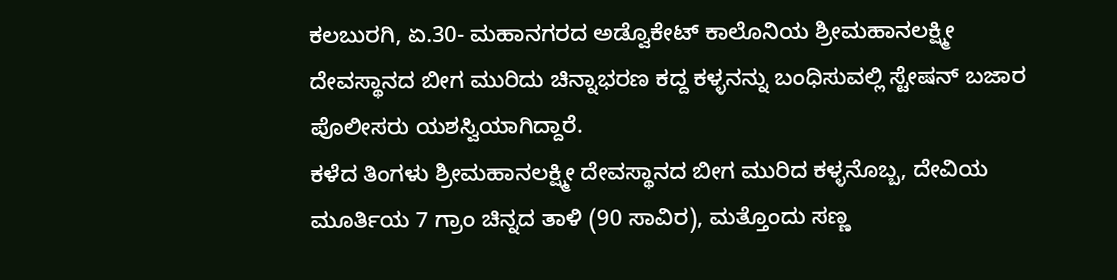ಕಲಬುರಗಿ, ಏ.30- ಮಹಾನಗರದ ಅಡ್ವೊಕೇಟ್ ಕಾಲೊನಿಯ ಶ್ರೀಮಹಾನಲಕ್ಷ್ಮೀ ದೇವಸ್ಥಾನದ ಬೀಗ ಮುರಿದು ಚಿನ್ನಾಭರಣ ಕದ್ದ ಕಳ್ಳನನ್ನು ಬಂಧಿಸುವಲ್ಲಿ ಸ್ಟೇಷನ್ ಬಜಾರ ಪೊಲೀಸರು ಯಶಸ್ವಿಯಾಗಿದ್ದಾರೆ.
ಕಳೆದ ತಿಂಗಳು ಶ್ರೀಮಹಾನಲಕ್ಷ್ಮೀ ದೇವಸ್ಥಾನದ ಬೀಗ ಮುರಿದ ಕಳ್ಳನೊಬ್ಬ, ದೇವಿಯ ಮೂರ್ತಿಯ 7 ಗ್ರಾಂ ಚಿನ್ನದ ತಾಳಿ (90 ಸಾವಿರ), ಮತ್ತೊಂದು ಸಣ್ಣ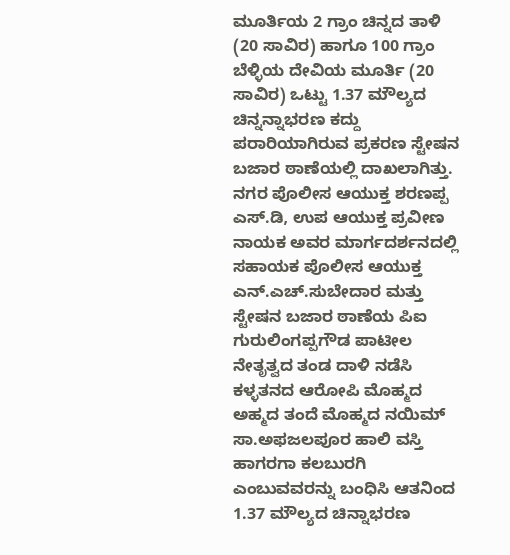ಮೂರ್ತಿಯ 2 ಗ್ರಾಂ ಚಿನ್ನದ ತಾಳಿ (20 ಸಾವಿರ) ಹಾಗೂ 100 ಗ್ರಾಂ ಬೆಳ್ಳಿಯ ದೇವಿಯ ಮೂರ್ತಿ (20 ಸಾವಿರ) ಒಟ್ಟು 1.37 ಮೌಲ್ಯದ ಚಿನ್ನನ್ನಾಭರಣ ಕದ್ದು ಪರಾರಿಯಾಗಿರುವ ಪ್ರಕರಣ ಸ್ಟೇಷನ ಬಜಾರ ಠಾಣೆಯಲ್ಲಿ ದಾಖಲಾಗಿತ್ತು.
ನಗರ ಪೊಲೀಸ ಆಯುಕ್ತ ಶರಣಪ್ಪ ಎಸ್.ಡಿ, ಉಪ ಆಯುಕ್ತ ಪ್ರವೀಣ ನಾಯಕ ಅವರ ಮಾರ್ಗದರ್ಶನದಲ್ಲಿ ಸಹಾಯಕ ಪೊಲೀಸ ಆಯುಕ್ತ ಎನ್.ಎಚ್.ಸುಬೇದಾರ ಮತ್ತು ಸ್ಟೇಷನ ಬಜಾರ ಠಾಣೆಯ ಪಿಐ ಗುರುಲಿಂಗಪ್ಪಗೌಡ ಪಾಟೀಲ ನೇತೃತ್ವದ ತಂಡ ದಾಳಿ ನಡೆಸಿ ಕಳ್ಳತನದ ಆರೋಪಿ ಮೊಹ್ಮದ ಅಹ್ಮದ ತಂದೆ ಮೊಹ್ಮದ ನಯಿಮ್ ಸಾ.ಅಫಜಲಪೂರ ಹಾಲಿ ವಸ್ತಿ ಹಾಗರಗಾ ಕಲಬುರಗಿ ಎಂಬುವವರನ್ನು ಬಂಧಿಸಿ ಆತನಿಂದ 1.37 ಮೌಲ್ಯದ ಚಿನ್ನಾಭರಣ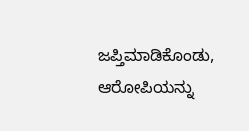ಜಪ್ತಿಮಾಡಿಕೊಂಡು, ಆರೋಪಿಯನ್ನು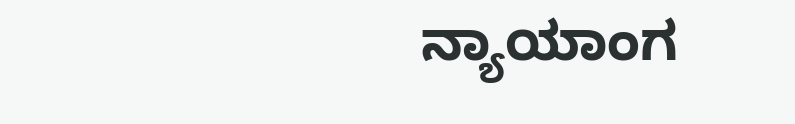ನ್ಯಾಯಾಂಗ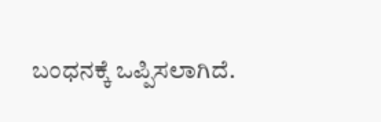ಬಂಧನಕ್ಕೆ ಒಪ್ಪಿಸಲಾಗಿದೆ.